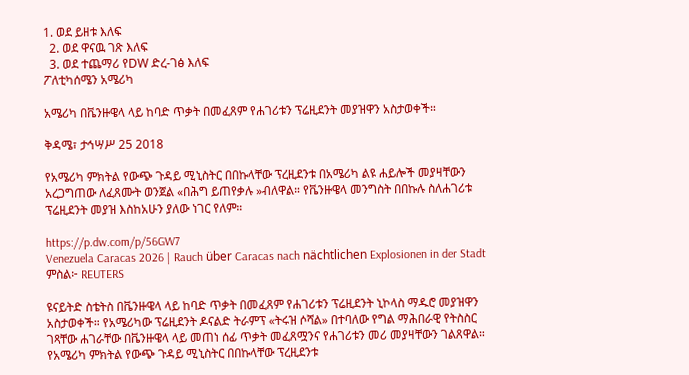1. ወደ ይዘቱ እለፍ
  2. ወደ ዋናዉ ገጽ እለፍ
  3. ወደ ተጨማሪ የDW ድረ-ገፅ እለፍ
ፖለቲካሰሜን አሜሪካ

አሜሪካ በቬንዙዌላ ላይ ከባድ ጥቃት በመፈጸም የሐገሪቱን ፕሬዚደንት መያዝዋን አስታወቀች።

ቅዳሜ፣ ታኅሣሥ 25 2018

የአሜሪካ ምክትል የውጭ ጉዳይ ሚኒስትር በበኩላቸው ፕረዚደንቱ በአሜሪካ ልዩ ሐይሎች መያዛቸውን አረጋግጠው ለፈጸሙት ወንጀል «በሕግ ይጠየቃሉ »ብለዋል። የቬንዙዌላ መንግስት በበኩሉ ስለሐገሪቱ ፕሬዚደንት መያዝ እስከአሁን ያለው ነገር የለም።

https://p.dw.com/p/56GW7
Venezuela Caracas 2026 | Rauch über Caracas nach nächtlichen Explosionen in der Stadt
ምስል፦ REUTERS

ዩናይትድ ስቴትስ በቬንዙዌላ ላይ ከባድ ጥቃት በመፈጸም የሐገሪቱን ፕሬዚደንት ኒኮላስ ማዱሮ መያዝዋን አስታወቀች። የአሜሪካው ፕሬዚደንት ዶናልድ ትራምፕ «ትሩዝ ሶሻል» በተባለው የግል ማሕበራዊ የትስስር ገጻቸው ሐገራቸው በቬንዙዌላ ላይ መጠነ ሰፊ ጥቃት መፈጸሟንና የሐገሪቱን መሪ መያዛቸውን ገልጸዋል።
የአሜሪካ ምክትል የውጭ ጉዳይ ሚኒስትር በበኩላቸው ፕረዚደንቱ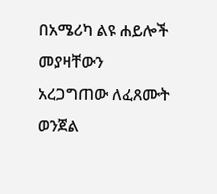በአሜሪካ ልዩ ሐይሎች መያዛቸውን አረጋግጠው ለፈጸሙት ወንጀል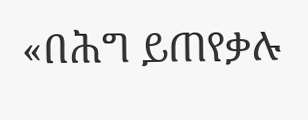«በሕግ ይጠየቃሉ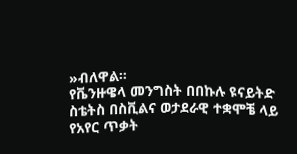»ብለዋል።
የቬንዙዌላ መንግስት በበኩሉ ዩናይትድ ስቴትስ በስቪልና ወታደራዊ ተቋሞቼ ላይ የአየር ጥቃት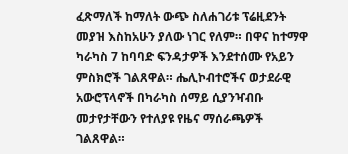ፈጽማለች ከማለት ውጭ ስለሐገሪቱ ፕሬዚደንት መያዝ እስከአሁን ያለው ነገር የለም። በዋና ከተማዋ ካራካስ 7 ከባባድ ፍንዳታዎች እንደተሰሙ የአይን ምስክሮች ገልጸዋል። ሔሊኮብተሮችና ወታደራዊ አውሮፕላኖች በካራካስ ሰማይ ሲያንዣብቡ መታየታቸውን የተለያዩ የዜና ማሰራጫዎች ገልጸዋል።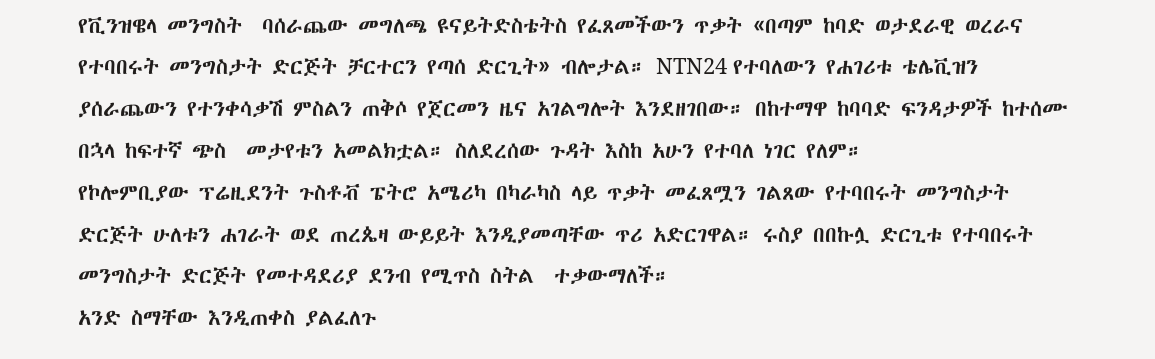የቪንዝዌላ መንግስት  ባሰራጨው መግለጫ ዩናይትድስቴትስ የፈጸመችውን ጥቃት «በጣም ከባድ ወታደራዊ ወረራና የተባበሩት መንግስታት ድርጅት ቻርተርን የጣሰ ድርጊት» ብሎታል። NTN24 የተባለውን የሐገሪቱ ቴሌቪዝን ያሰራጨውን የተንቀሳቃሽ ምስልን ጠቅሶ የጀርመን ዜና አገልግሎት እንደዘገበው። በከተማዋ ከባባድ ፍንዳታዎች ከተሰሙ በኋላ ከፍተኛ ጭስ  መታየቱን አመልክቷል። ስለደረሰው ጉዳት እስከ አሁን የተባለ ነገር የለም።
የኮሎምቢያው ፕሬዚደንት ጉስቶቭ ፔትሮ አሜሪካ በካራካስ ላይ ጥቃት መፈጸሟን ገልጸው የተባበሩት መንግስታት ድርጅት ሁለቱን ሐገራት ወደ ጠረጴዛ ውይይት እንዲያመጣቸው ጥሪ አድርገዋል። ሩስያ በበኩሏ ድርጊቱ የተባበሩት መንግስታት ድርጅት የመተዳደሪያ ደንብ የሚጥስ ስትል  ተቃውማለች።
አንድ ስማቸው እንዲጠቀስ ያልፈለጉ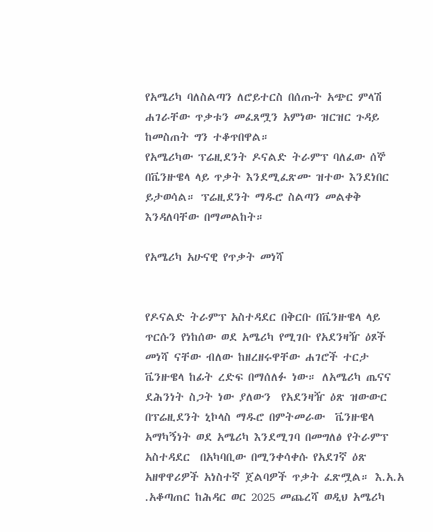የአሜሪካ ባለስልጣን ለሮይተርስ በሰጡት አጭር ምላሽ ሐገራቸው ጥቃቱን መፈጸሟን አምነው ዝርዝር ጉዳይ ከመስጠት ግን ተቆጥበዋል።
የአሜሪካው ፕሬዚደንት ዶናልድ ትራምፕ ባለፈው ሰኞ በቬንዙዌላ ላይ ጥቃት እንደሚፈጽሙ ዝተው እንደነበር ይታወሳል። ፕሬዚደንት ማዱሮ ስልጣን መልቀቅ እንዳለባቸው በማመልከት።

የአሜሪካ አሁናዊ የጥቃት መነሻ


የዶናልድ ትራምፕ አስተዳደር በቅርቡ በቬንዙዌላ ላይ ጥርሱን የነከሰው ወደ አሜሪካ የሚገቡ የአደንዛዥ ዕጾች መነሻ ናቸው ብለው ከዘረዘሩዋቸው ሐገሮች ተርታ ቬንዙዌላ ከፊት ረድፍ በማሰለፉ ነው። ለአሜሪካ ጤናና ደሕንነት ስጋት ነው ያለውን  የአደንዛዥ ዕጽ ዝውውር በፕሬዚደንት ኒኮላስ ማዱሮ በምትመራው  ቬንዙዌላ አማካኝነት ወደ አሜሪካ እንደሚገባ በመግለፅ የትራምፕ አስተዳደር  በአካባቢው በሚንቀሳቀሱ የአደገኛ ዕጽ አዘዋዋሪዎች አነስተኛ ጀልባዎች ጥቃት ፈጽሟል። እ.አ.አ .አቆጣጠር ከሕዳር ወር 2025 መጨረሻ ወዲህ አሜሪካ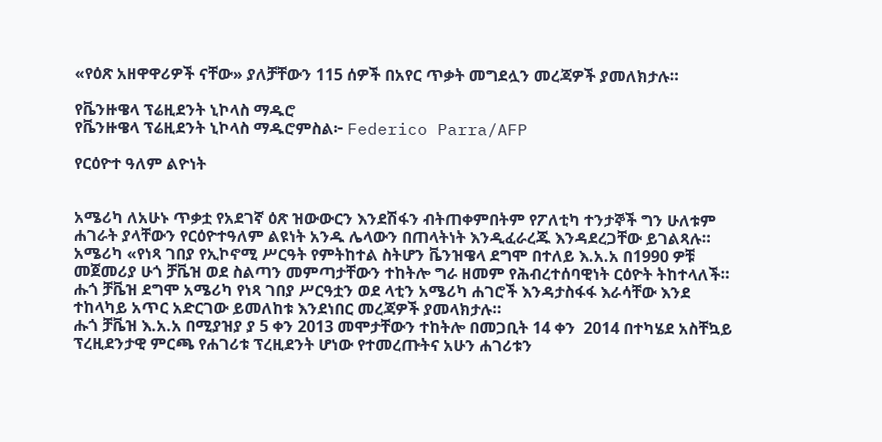«የዕጽ አዘዋዋሪዎች ናቸው» ያለቻቸውን 115 ሰዎች በአየር ጥቃት መግደሏን መረጃዎች ያመለክታሉ።

የቬንዙዌላ ፕሬዚደንት ኒኮላስ ማዱሮ
የቬንዙዌላ ፕሬዚደንት ኒኮላስ ማዱሮምስል፦ Federico Parra/AFP

የርዕዮተ ዓለም ልዮነት


አሜሪካ ለአሁኑ ጥቃቷ የአደገኛ ዕጽ ዝውውርን እንደሽፋን ብትጠቀምበትም የፖለቲካ ተንታኞች ግን ሁለቱም ሐገራት ያላቸውን የርዕዮተዓለም ልዩነት አንዱ ሌላውን በጠላትነት እንዲፈራረጁ እንዳደረጋቸው ይገልጻሉ። አሜሪካ «የነጻ ገበያ የኢኮኖሚ ሥርዓት የምትከተል ስትሆን ቬንዝዌላ ደግሞ በተለይ እ.አ.አ በ1990 ዎቹ መጀመሪያ ሁጎ ቻቬዝ ወደ ስልጣን መምጣታቸውን ተከትሎ ግራ ዘመም የሕብረተሰባዊነት ርዕዮት ትከተላለች። ሑጎ ቻቬዝ ደግሞ አሜሪካ የነጻ ገበያ ሥርዓቷን ወደ ላቲን አሜሪካ ሐገሮች እንዳታስፋፋ እራሳቸው እንደ ተከላካይ አጥር አድርገው ይመለከቱ እንደነበር መረጃዎች ያመላክታሉ።
ሑጎ ቻቬዝ እ.አ.አ በሚያዝያ ያ 5 ቀን 2013 መሞታቸውን ተከትሎ በመጋቢት 14 ቀን  2014 በተካሄደ አስቸኳይ ፕረዚደንታዊ ምርጫ የሐገሪቱ ፕረዚደንት ሆነው የተመረጡትና አሁን ሐገሪቱን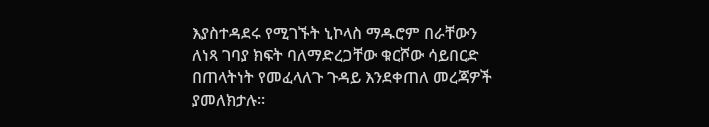እያስተዳደሩ የሚገኙት ኒኮላስ ማዱሮም በራቸውን ለነጻ ገባያ ክፍት ባለማድረጋቸው ቁርሾው ሳይበርድ በጠላትነት የመፈላለጉ ጉዳይ እንደቀጠለ መረጃዎች ያመለክታሉ።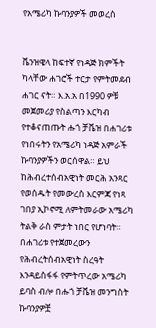የአሜሪካ ኩባንያዎች መወረስ


ቬንዝዌላ ከፍተኛ የነዳጅ ክምችት ካላቸው ሐገሮች ተርታ የምትመደብ ሐገር ናት። እ.አ.አ በ1990 ዎቹ መጀመሪያ የስልጣን እርካብ የተቆናጠጡት ሑጎ ቻቬዝ በሐገሪቱ የነበሩትን የአሜሪካ ነዳጅ አምራች ኩባንያዎችን ወርሰዋል። ይህ ከሕብረተሰብአዊነት መርሕ አንጻር የወሰዱት የመውረስ እርምጃ የነጻ ገበያ ኢኮኖሚ ለምትመራው አሜሪካ ትልቅ ራስ ምታት ነበር የሆነባት። በሐገሪቱ የተጀመረውን የሕብረትሰብአዊነት ስረዓት እንዳይስፋፋ የምትጥረው አሜሪካ ይባስ ብሎ በሑጎ ቻቬዝ መንግስት ኩባንያዎቿ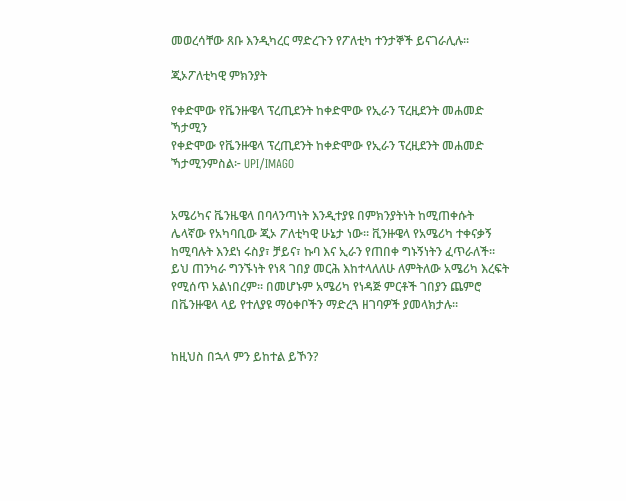መወረሳቸው ጸቡ እንዲካረር ማድረጉን የፖለቲካ ተንታኞች ይናገራሊሉ።

ጂኦፖለቲካዊ ምክንያት

የቀድሞው የቬንዙዌላ ፕረጢደንት ከቀድሞው የኢራን ፕረዚደንት መሐመድ ኻታሚን
የቀድሞው የቬንዙዌላ ፕረጢደንት ከቀድሞው የኢራን ፕረዚደንት መሐመድ ኻታሚንምስል፦ UPI/IMAGO


አሜሪካና ቬንዜዌላ በባላንጣነት እንዲተያዩ በምክንያትነት ከሚጠቀሱት ሌላኛው የአካባቢው ጂኦ ፖለቲካዊ ሁኔታ ነው። ቪንዙዌላ የአሜሪካ ተቀናቃኝ ከሚባሉት እንደነ ሩስያ፣ ቻይና፣ ኩባ እና ኢራን የጠበቀ ግኑኝነትን ፈጥራለች። ይህ ጠንካራ ግንኙነት የነጻ ገበያ መርሕ እከተላለለሁ ለምትለው አሜሪካ እረፍት የሚሰጥ አልነበረም። በመሆኑም አሜሪካ የነዳጅ ምርቶች ገበያን ጨምሮ በቬንዙዌላ ላይ የተለያዩ ማዕቀቦችን ማድረጓ ዘገባዎች ያመላክታሉ።


ከዚህስ በኋላ ምን ይከተል ይኾን?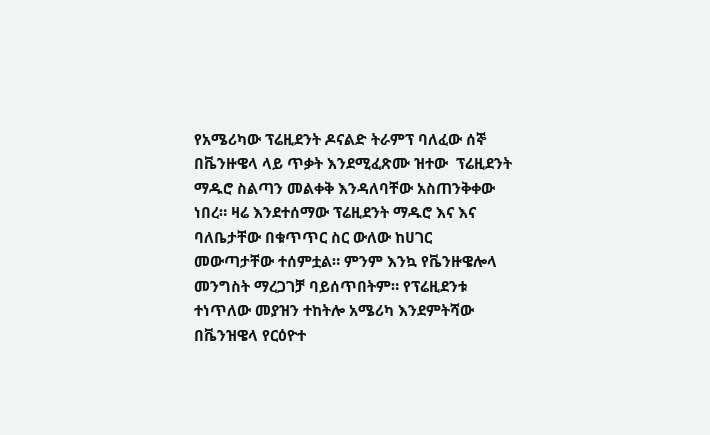የአሜሪካው ፕሬዚደንት ዶናልድ ትራምፕ ባለፈው ሰኞ በቬንዙዌላ ላይ ጥቃት እንደሚፈጽሙ ዝተው  ፕሬዚደንት ማዱሮ ስልጣን መልቀቅ እንዳለባቸው አስጠንቅቀው ነበረ። ዛሬ እንደተሰማው ፕሬዚደንት ማዱሮ እና እና ባለቤታቸው በቁጥጥር ስር ውለው ከሀገር መውጣታቸው ተሰምቷል። ምንም እንኳ የቬንዙዌሎላ መንግስት ማረጋገቻ ባይሰጥበትም። የፕሬዚደንቱ ተነጥለው መያዝን ተከትሎ አሜሪካ እንደምትሻው በቬንዝዌላ የርዕዮተ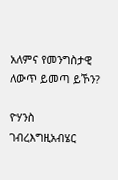አለምና የመንግስታዊ ለውጥ ይመጣ ይኾን?

ዮሃንስ ገብረእግዚአብሄር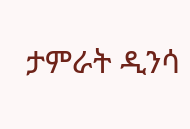ታምራት ዲንሳ